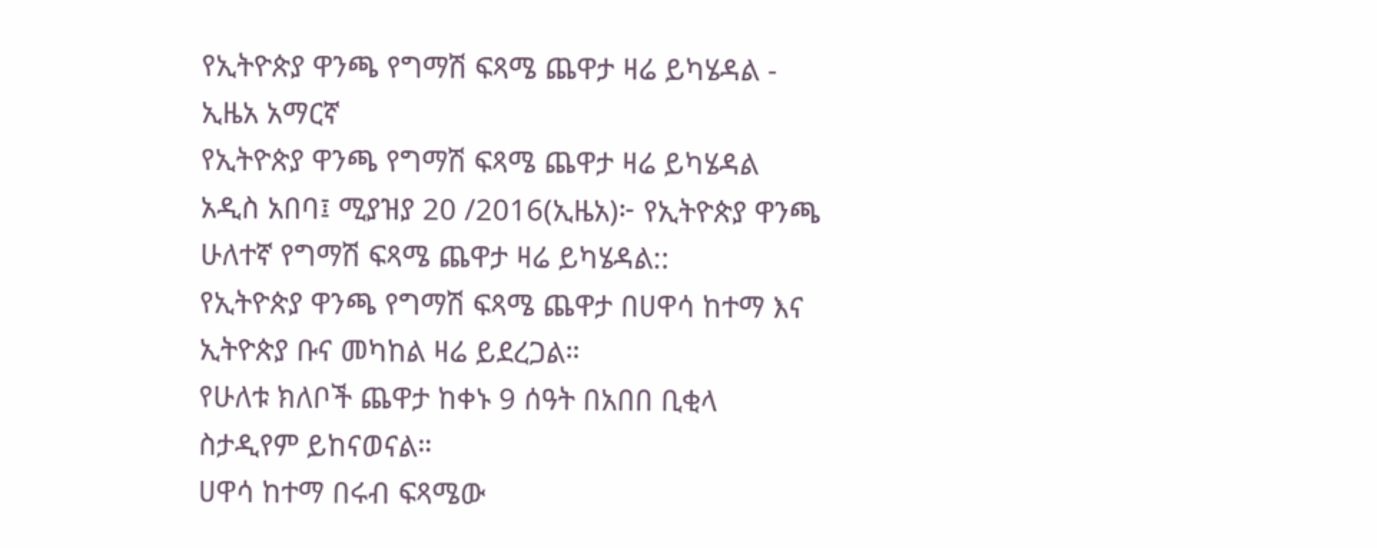የኢትዮጵያ ዋንጫ የግማሽ ፍጻሜ ጨዋታ ዛሬ ይካሄዳል - ኢዜአ አማርኛ
የኢትዮጵያ ዋንጫ የግማሽ ፍጻሜ ጨዋታ ዛሬ ይካሄዳል
አዲስ አበባ፤ ሚያዝያ 20 /2016(ኢዜአ)፦ የኢትዮጵያ ዋንጫ ሁለተኛ የግማሽ ፍጻሜ ጨዋታ ዛሬ ይካሄዳል::
የኢትዮጵያ ዋንጫ የግማሽ ፍጻሜ ጨዋታ በሀዋሳ ከተማ እና ኢትዮጵያ ቡና መካከል ዛሬ ይደረጋል።
የሁለቱ ክለቦች ጨዋታ ከቀኑ 9 ሰዓት በአበበ ቢቂላ ስታዲየም ይከናወናል።
ሀዋሳ ከተማ በሩብ ፍጻሜው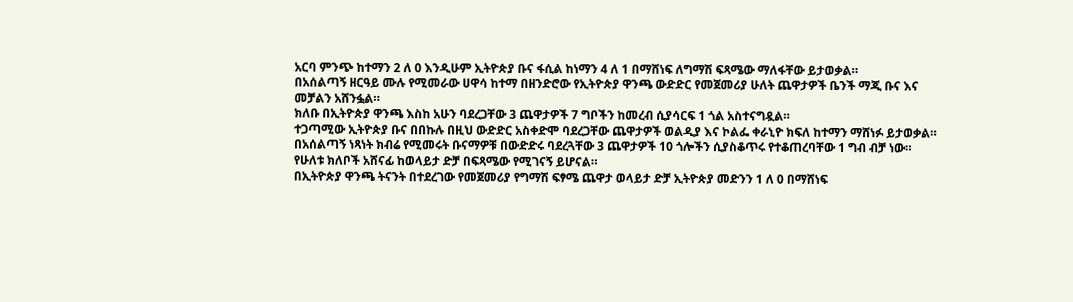አርባ ምንጭ ከተማን 2 ለ 0 እንዲሁም ኢትዮጵያ ቡና ፋሲል ከነማን 4 ለ 1 በማሸነፍ ለግማሽ ፍጻሜው ማለፋቸው ይታወቃል።
በአሰልጣኝ ዘርዓይ ሙሉ የሚመራው ሀዋሳ ከተማ በዘንድሮው የኢትዮጵያ ዋንጫ ውድድር የመጀመሪያ ሁለት ጨዋታዎች ቤንች ማጂ ቡና እና መቻልን አሸንፏል።
ክለቡ በኢትዮጵያ ዋንጫ እስከ አሁን ባደረጋቸው 3 ጨዋታዎች 7 ግቦችን ከመረብ ሲያሳርፍ 1 ጎል አስተናግዷል።
ተጋጣሚው ኢትዮጵያ ቡና በበኩሉ በዚህ ውድድር አስቀድሞ ባደረጋቸው ጨዋታዎች ወልዲያ እና ኮልፌ ቀራኒዮ ክፍለ ከተማን ማሸነፉ ይታወቃል።
በአሰልጣኝ ነጻነት ክብሬ የሚመሩት ቡናማዎቹ በውድድሩ ባደረጓቸው 3 ጨዋታዎች 10 ጎሎችን ሲያስቆጥሩ የተቆጠረባቸው 1 ግብ ብቻ ነው።
የሁለቱ ክለቦች አሸናፊ ከወላይታ ድቻ በፍጻሜው የሚገናኝ ይሆናል።
በኢትዮጵያ ዋንጫ ትናንት በተደረገው የመጀመሪያ የግማሽ ፍፃሜ ጨዋታ ወላይታ ድቻ ኢትዮጵያ መድንን 1 ለ 0 በማሸነፍ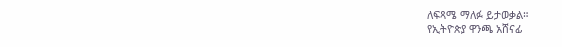ለፍጻሜ ማለፉ ይታወቃል።
የኢትዮጵያ ዋንጫ አሸናፊ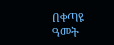በቀጣዩ ዓመት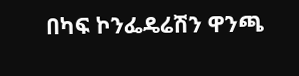በካፍ ኮንፌዴሬሽን ዋንጫ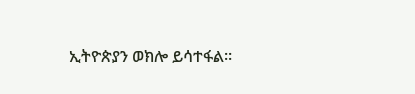ኢትዮጵያን ወክሎ ይሳተፋል።